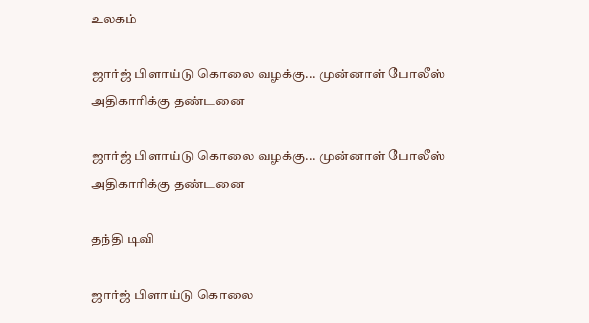உலகம்

ஜார்ஜ் பிளாய்டு கொலை வழக்கு... முன்னாள் போலீஸ் அதிகாரிக்கு தண்டனை

ஜார்ஜ் பிளாய்டு கொலை வழக்கு... முன்னாள் போலீஸ் அதிகாரிக்கு தண்டனை

தந்தி டிவி

ஜார்ஜ் பிளாய்டு கொலை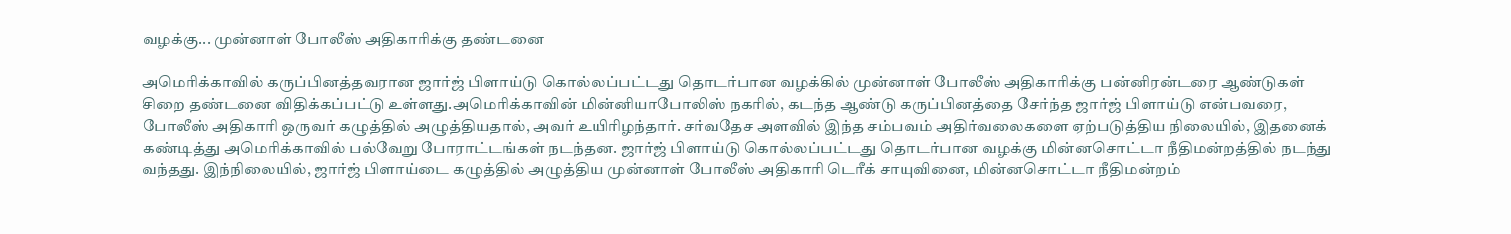வழக்கு... முன்னாள் போலீஸ் அதிகாரிக்கு தண்டனை

அமெரிக்காவில் கருப்பினத்தவரான ஜார்ஜ் பிளாய்டு கொல்லப்பட்டது தொடர்பான வழக்கில் முன்னாள் போலீஸ் அதிகாரிக்கு பன்னிரன்டரை ஆண்டுகள் சிறை தண்டனை விதிக்கப்பட்டு உள்ளது.அமெரிக்காவின் மின்னியாபோலிஸ் நகரில், கடந்த ஆண்டு கருப்பினத்தை சேர்ந்த ஜார்ஜ் பிளாய்டு என்பவரை, போலீஸ் அதிகாரி ஒருவர் கழுத்தில் அழுத்தியதால், அவர் உயிரிழந்தார். சர்வதேச அளவில் இந்த சம்பவம் அதிர்வலைகளை ஏற்படுத்திய நிலையில், இதனைக் கண்டித்து அமெரிக்காவில் பல்வேறு போராட்டங்கள் நடந்தன. ஜார்ஜ் பிளாய்டு கொல்லப்பட்டது தொடர்பான வழக்கு மின்னசொட்டா நீதிமன்றத்தில் நடந்து வந்தது. இந்நிலையில், ஜார்ஜ் பிளாய்டை கழுத்தில் அழுத்திய முன்னாள் போலீஸ் அதிகாரி டெரீக் சாயுவினை, மின்னசொட்டா நீதிமன்றம்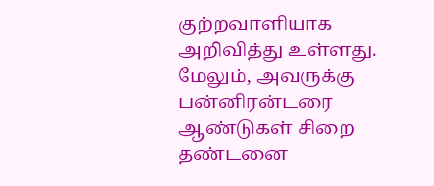குற்றவாளியாக அறிவித்து உள்ளது. மேலும், அவருக்கு பன்னிரன்டரை ஆண்டுகள் சிறை தண்டனை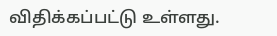விதிக்கப்பட்டு உள்ளது.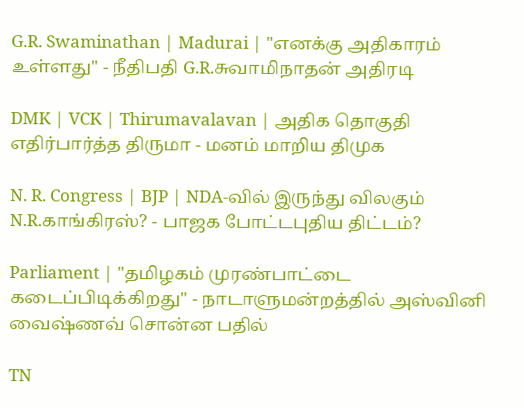G.R. Swaminathan | Madurai | "எனக்கு அதிகாரம் உள்ளது" - நீதிபதி G.R.சுவாமிநாதன் அதிரடி

DMK | VCK | Thirumavalavan | அதிக தொகுதி எதிர்பார்த்த திருமா - மனம் மாறிய திமுக

N. R. Congress | BJP | NDA-வில் இருந்து விலகும் N.R.காங்கிரஸ்? - பாஜக போட்டபுதிய திட்டம்?

Parliament | "தமிழகம் முரண்பாட்டை கடைப்பிடிக்கிறது" - நாடாளுமன்றத்தில் அஸ்வினி வைஷ்ணவ் சொன்ன பதில்

TN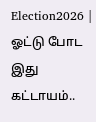Election2026 | ஓட்டு போட இது கட்டாயம்..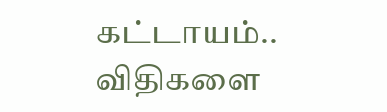கட்டாயம்.. விதிகளை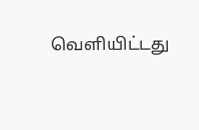வெளியிட்டது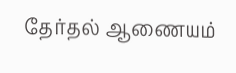தேர்தல் ஆணையம்